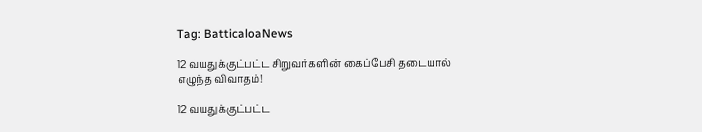Tag: BatticaloaNews

12 வயதுக்குட்பட்ட சிறுவர்களின் கைப்பேசி தடையால் எழுந்த விவாதம்!

12 வயதுக்குட்பட்ட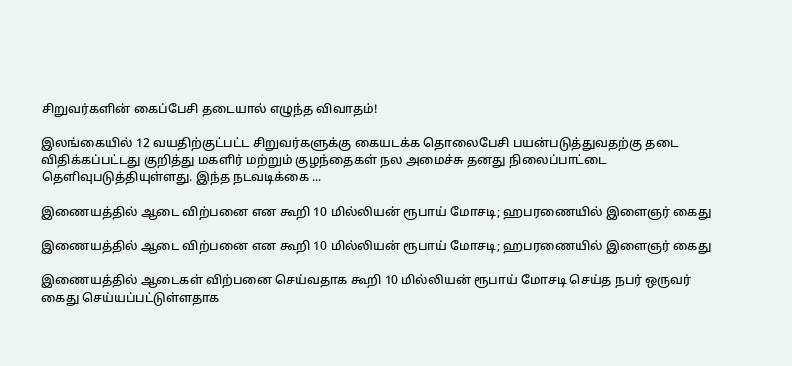சிறுவர்களின் கைப்பேசி தடையால் எழுந்த விவாதம்!

இலங்கையில் 12 வயதிற்குட்பட்ட சிறுவர்களுக்கு கையடக்க தொலைபேசி பயன்படுத்துவதற்கு தடை விதிக்கப்பட்டது குறித்து மகளிர் மற்றும் குழந்தைகள் நல அமைச்சு தனது நிலைப்பாட்டை தெளிவுபடுத்தியுள்ளது. இந்த நடவடிக்கை ...

இணையத்தில் ஆடை விற்பனை என கூறி 10 மில்லியன் ரூபாய் மோசடி; ஹபரணையில் இளைஞர் கைது

இணையத்தில் ஆடை விற்பனை என கூறி 10 மில்லியன் ரூபாய் மோசடி; ஹபரணையில் இளைஞர் கைது

இணையத்தில் ஆடைகள் விற்பனை செய்வதாக கூறி 10 மில்லியன் ரூபாய் மோசடி செய்த நபர் ஒருவர் கைது செய்யப்பட்டுள்ளதாக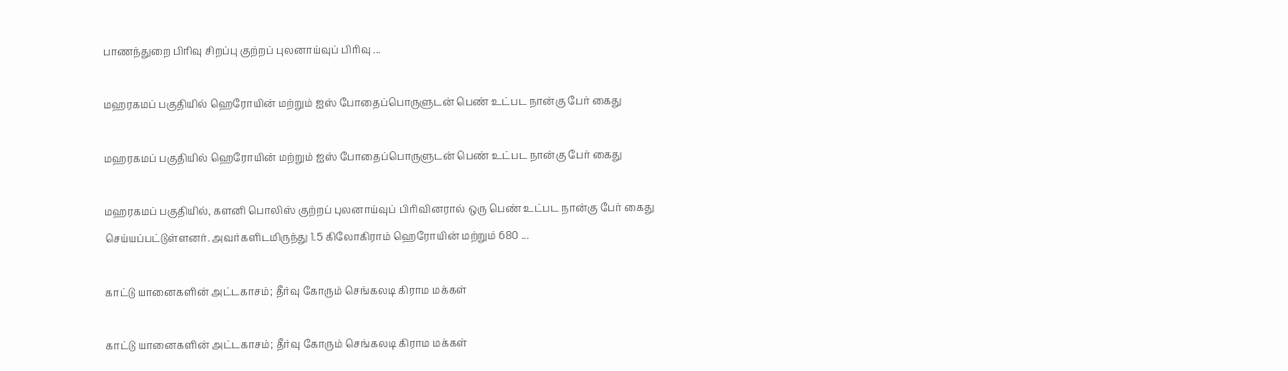பாணந்துறை பிரிவு சிறப்பு குற்றப் புலனாய்வுப் பிரிவு ...

மஹரகமப் பகுதியில் ஹெரோயின் மற்றும் ஐஸ் போதைப்பொருளுடன் பெண் உட்பட நான்கு பேர் கைது

மஹரகமப் பகுதியில் ஹெரோயின் மற்றும் ஐஸ் போதைப்பொருளுடன் பெண் உட்பட நான்கு பேர் கைது

மஹரகமப் பகுதியில், களனி பொலிஸ் குற்றப் புலனாய்வுப் பிரிவினரால் ஒரு பெண் உட்பட நான்கு பேர் கைது செய்யப்பட்டுள்ளனர். அவர்களிடமிருந்து 1.5 கிலோகிராம் ஹெரோயின் மற்றும் 680 ...

காட்டு யானைகளின் அட்டகாசம்; தீர்வு கோரும் செங்கலடி கிராம மக்கள்

காட்டு யானைகளின் அட்டகாசம்; தீர்வு கோரும் செங்கலடி கிராம மக்கள்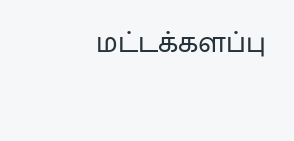மட்டக்களப்பு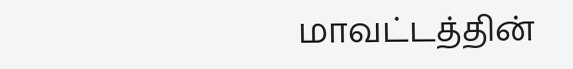மாவட்டத்தின்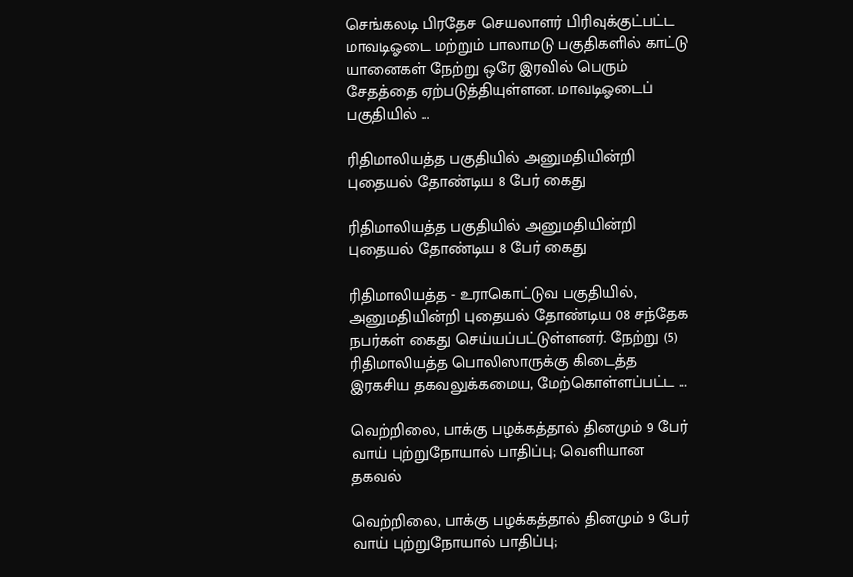செங்கலடி பிரதேச செயலாளர் பிரிவுக்குட்பட்ட மாவடிஓடை மற்றும் பாலாமடு பகுதிகளில் காட்டு யானைகள் நேற்று ஒரே இரவில் பெரும் சேதத்தை ஏற்படுத்தியுள்ளன. மாவடிஓடைப் பகுதியில் ...

ரிதிமாலியத்த பகுதியில் அனுமதியின்றி புதையல் தோண்டிய 8 பேர் கைது

ரிதிமாலியத்த பகுதியில் அனுமதியின்றி புதையல் தோண்டிய 8 பேர் கைது

ரிதிமாலியத்த - உராகொட்டுவ பகுதியில், அனுமதியின்றி புதையல் தோண்டிய 08 சந்தேக நபர்கள் கைது செய்யப்பட்டுள்ளனர். நேற்று (5) ரிதிமாலியத்த பொலிஸாருக்கு கிடைத்த இரகசிய தகவலுக்கமைய, மேற்கொள்ளப்பட்ட ...

வெற்றிலை, பாக்கு பழக்கத்தால் தினமும் 9 பேர் வாய் புற்றுநோயால் பாதிப்பு; வெளியான தகவல்

வெற்றிலை, பாக்கு பழக்கத்தால் தினமும் 9 பேர் வாய் புற்றுநோயால் பாதிப்பு;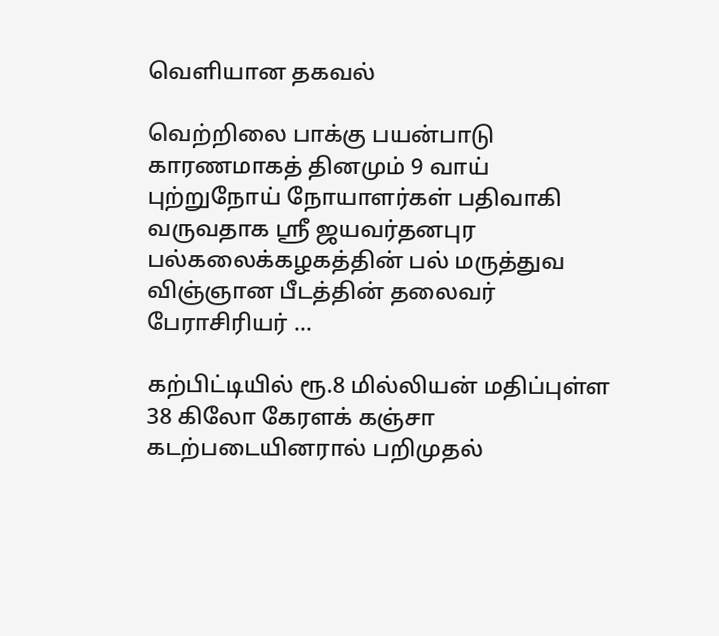வெளியான தகவல்

வெற்றிலை பாக்கு பயன்பாடு காரணமாகத் தினமும் 9 வாய் புற்றுநோய் நோயாளர்கள் பதிவாகி வருவதாக ஸ்ரீ ஜயவர்தனபுர பல்கலைக்கழகத்தின் பல் மருத்துவ விஞ்ஞான பீடத்தின் தலைவர் பேராசிரியர் ...

கற்பிட்டியில் ரூ.8 மில்லியன் மதிப்புள்ள 38 கிலோ கேரளக் கஞ்சா கடற்படையினரால் பறிமுதல்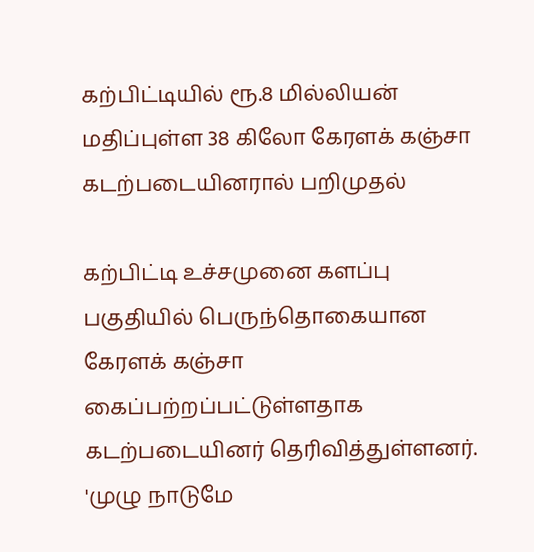கற்பிட்டியில் ரூ.8 மில்லியன் மதிப்புள்ள 38 கிலோ கேரளக் கஞ்சா கடற்படையினரால் பறிமுதல்

கற்பிட்டி உச்சமுனை களப்பு பகுதியில் பெருந்தொகையான கேரளக் கஞ்சா கைப்பற்றப்பட்டுள்ளதாக கடற்படையினர் தெரிவித்துள்ளனர். 'முழு நாடுமே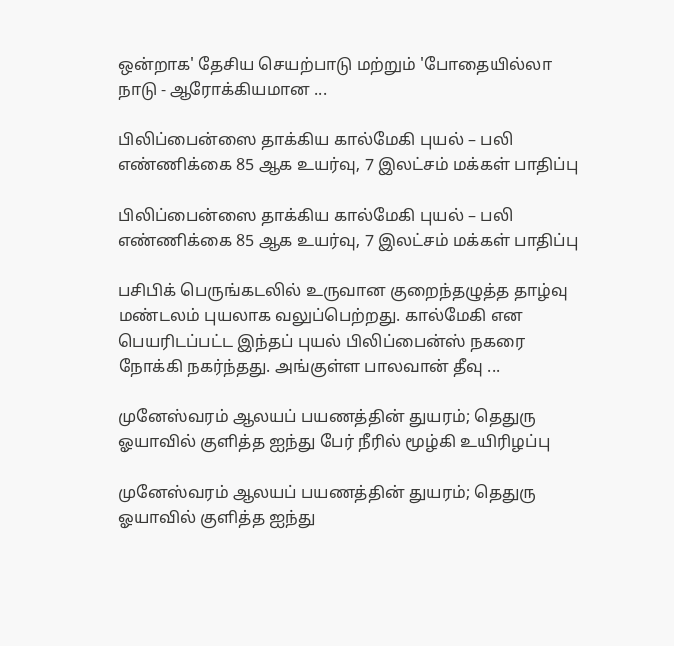ஒன்றாக' தேசிய செயற்பாடு மற்றும் 'போதையில்லா நாடு - ஆரோக்கியமான ...

பிலிப்பைன்ஸை தாக்கிய கால்மேகி புயல் – பலி எண்ணிக்கை 85 ஆக உயர்வு, 7 இலட்சம் மக்கள் பாதிப்பு

பிலிப்பைன்ஸை தாக்கிய கால்மேகி புயல் – பலி எண்ணிக்கை 85 ஆக உயர்வு, 7 இலட்சம் மக்கள் பாதிப்பு

பசிபிக் பெருங்கடலில் உருவான குறைந்தழுத்த தாழ்வு மண்டலம் புயலாக வலுப்பெற்றது. கால்மேகி என பெயரிடப்பட்ட இந்தப் புயல் பிலிப்பைன்ஸ் நகரை நோக்கி நகர்ந்தது. அங்குள்ள பாலவான் தீவு ...

முனேஸ்வரம் ஆலயப் பயணத்தின் துயரம்; தெதுரு ஓயாவில் குளித்த ஐந்து பேர் நீரில் மூழ்கி உயிரிழப்பு

முனேஸ்வரம் ஆலயப் பயணத்தின் துயரம்; தெதுரு ஓயாவில் குளித்த ஐந்து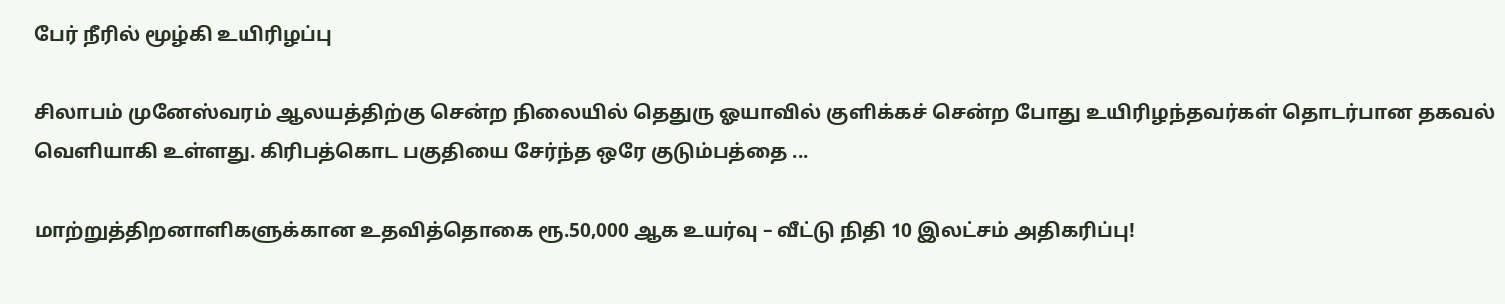பேர் நீரில் மூழ்கி உயிரிழப்பு

சிலாபம் முனேஸ்வரம் ஆலயத்திற்கு சென்ற நிலையில் தெதுரு ஓயாவில் குளிக்கச் சென்ற போது உயிரிழந்தவர்கள் தொடர்பான தகவல் வெளியாகி உள்ளது. கிரிபத்கொட பகுதியை சேர்ந்த ஒரே குடும்பத்தை ...

மாற்றுத்திறனாளிகளுக்கான உதவித்தொகை ரூ.50,000 ஆக உயர்வு – வீட்டு நிதி 10 இலட்சம் அதிகரிப்பு!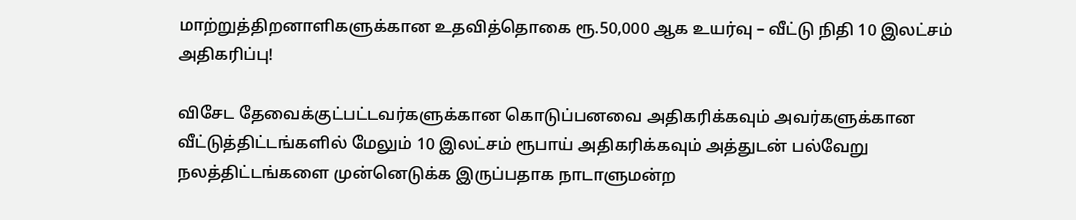மாற்றுத்திறனாளிகளுக்கான உதவித்தொகை ரூ.50,000 ஆக உயர்வு – வீட்டு நிதி 10 இலட்சம் அதிகரிப்பு!

விசேட தேவைக்குட்பட்டவர்களுக்கான கொடுப்பனவை அதிகரிக்கவும் அவர்களுக்கான வீட்டுத்திட்டங்களில் மேலும் 10 இலட்சம் ரூபாய் அதிகரிக்கவும் அத்துடன் பல்வேறு நலத்திட்டங்களை முன்னெடுக்க இருப்பதாக நாடாளுமன்ற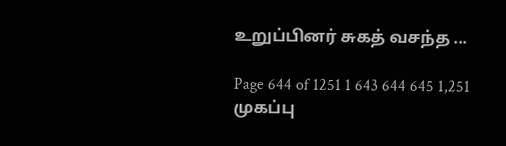உறுப்பினர் சுகத் வசந்த ...

Page 644 of 1251 1 643 644 645 1,251
முகப்பு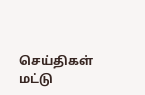செய்திகள்
மட்டு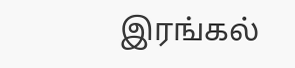இரங்கல்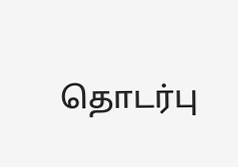தொடர்பு